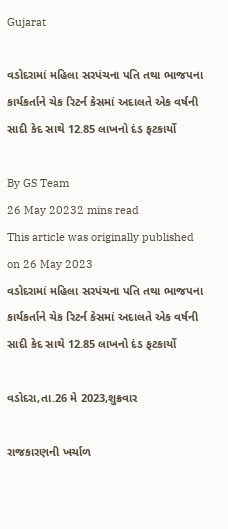Gujarat

વડોદરામાં મહિલા સરપંચના પતિ તથા ભાજપના કાર્યકર્તાને ચેક રિટર્ન કેસમાં અદાલતે એક વર્ષની સાદી કેદ સાથે 12.85 લાખનો દંડ ફટકાર્યો

By GS Team
26 May 20232 mins read
This article was originally published on 26 May 2023
વડોદરામાં મહિલા સરપંચના પતિ તથા ભાજપના કાર્યકર્તાને ચેક રિટર્ન કેસમાં અદાલતે એક વર્ષની સાદી કેદ સાથે 12.85 લાખનો દંડ ફટકાર્યો

વડોદરા,તા.26 મે 2023,શુક્રવાર

રાજકારણની ખર્ચાળ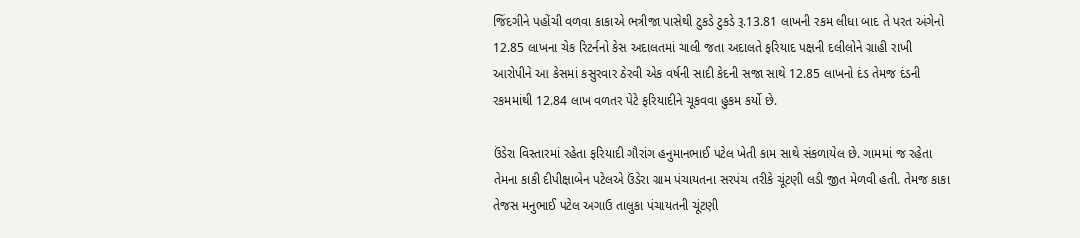જિંદગીને પહોંચી વળવા કાકાએ ભત્રીજા પાસેથી ટુકડે ટુકડે રૂ.13.81 લાખની રકમ લીધા બાદ તે પરત અંગેનો 12.85 લાખના ચેક રિટર્નનો કેસ અદાલતમાં ચાલી જતા અદાલતે ફરિયાદ પક્ષની દલીલોને ગ્રાહી રાખી આરોપીને આ કેસમાં કસુરવાર ઠેરવી એક વર્ષની સાદી કેદની સજા સાથે 12.85 લાખનો દંડ તેમજ દંડની રકમમાંથી 12.84 લાખ વળતર પેટે ફરિયાદીને ચૂકવવા હુકમ કર્યો છે.

ઉંડેરા વિસ્તારમાં રહેતા ફરિયાદી ગૌરાંગ હનુમાનભાઈ પટેલ ખેતી કામ સાથે સંકળાયેલ છે. ગામમાં જ રહેતા તેમના કાકી દીપીક્ષાબેન પટેલએ ઉંડેરા ગ્રામ પંચાયતના સરપંચ તરીકે ચૂંટણી લડી જીત મેળવી હતી. તેમજ કાકા તેજસ મનુભાઈ પટેલ અગાઉ તાલુકા પંચાયતની ચૂંટણી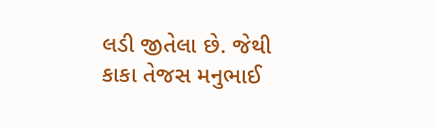લડી જીતેલા છે. જેથી કાકા તેજસ મનુભાઈ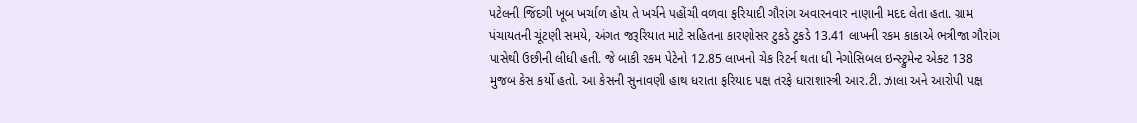પટેલની જિંદગી ખૂબ ખર્ચાળ હોય તે ખર્ચને પહોંચી વળવા ફરિયાદી ગૌરાંગ અવારનવાર નાણાની મદદ લેતા હતા. ગ્રામ પંચાયતની ચૂંટણી સમયે, અંગત જરૂરિયાત માટે સહિતના કારણોસર ટુકડે ટુકડે 13.41 લાખની રકમ કાકાએ ભત્રીજા ગૌરાંગ પાસેથી ઉછીની લીધી હતી. જે બાકી રકમ પેટેનો 12.85 લાખનો ચેક રિટર્ન થતા ધી નેગોસિબલ ઇન્સ્ટ્રુમેન્ટ એક્ટ 138 મુજબ કેસ કર્યો હતો. આ કેસની સુનાવણી હાથ ધરાતા ફરિયાદ પક્ષ તરફે ધારાશાસ્ત્રી આર.ટી. ઝાલા અને આરોપી પક્ષ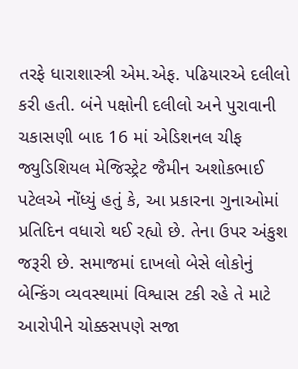તરફે ધારાશાસ્ત્રી એમ.એફ. પઢિયારએ દલીલો કરી હતી. બંને પક્ષોની દલીલો અને પુરાવાની ચકાસણી બાદ 16 માં એડિશનલ ચીફ જ્યુડિશિયલ મેજિસ્ટ્રેટ જૈમીન અશોકભાઈ પટેલએ નોંધ્યું હતું કે, આ પ્રકારના ગુનાઓમાં પ્રતિદિન વધારો થઈ રહ્યો છે. તેના ઉપર અંકુશ જરૂરી છે. સમાજમાં દાખલો બેસે લોકોનું બેન્કિંગ વ્યવસ્થામાં વિશ્વાસ ટકી રહે તે માટે આરોપીને ચોક્કસપણે સજા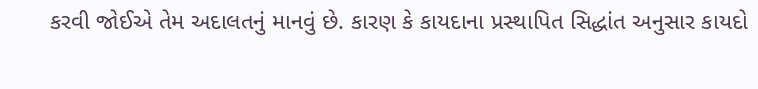કરવી જોઈએ તેમ અદાલતનું માનવું છે. કારણ કે કાયદાના પ્રસ્થાપિત સિદ્ધાંત અનુસાર કાયદો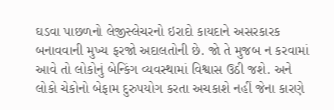ઘડવા પાછળનો લેજીસ્લેચરનો ઇરાદો કાયદાને અસરકારક બનાવવાની મુખ્ય ફરજો અદાલતોની છે. જો તે મુજબ ન કરવામાં આવે તો લોકોનું બેન્કિંગ વ્યવસ્થામાં વિશ્વાસ ઉઠી જશે. અને લોકો ચેકોનો બેફામ દુરુપયોગ કરતા અચકાશે નહીં જેના કારણે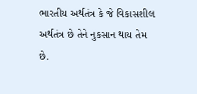ભારતીય અર્થતંત્ર કે જે વિકાસશીલ અર્થતંત્ર છે તેને નુકસાન થાય તેમ છે.